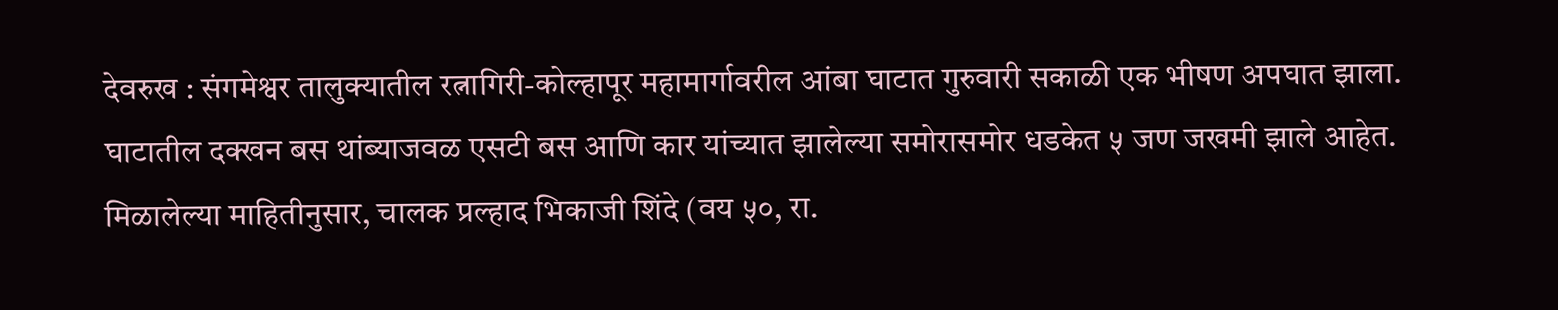देवरुख : संगमेश्वर तालुक्यातील रत्नागिरी-कोल्हापूर महामार्गावरील आंबा घाटात गुरुवारी सकाळी एक भीषण अपघात झाला. घाटातील दक्खन बस थांब्याजवळ एसटी बस आणि कार यांच्यात झालेल्या समोरासमोर धडकेत ५ जण जखमी झाले आहेत.
मिळालेल्या माहितीनुसार, चालक प्रल्हाद भिकाजी शिंदे (वय ५०, रा.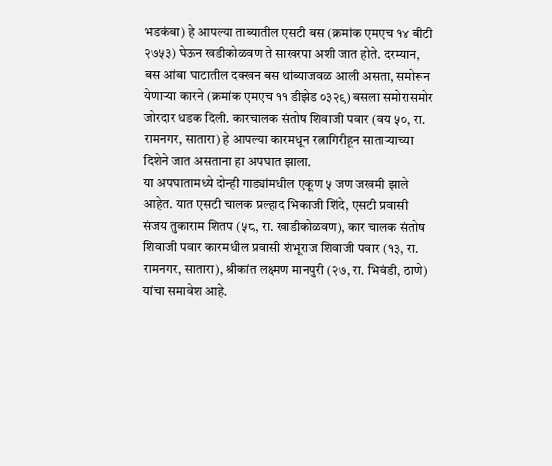भडकंबा) हे आपल्या ताब्यातील एसटी बस (क्रमांक एमएच १४ बीटी २७५३) घेऊन खडीकोळवण ते साखरपा अशी जात होते. दरम्यान, बस आंबा घाटातील दक्खन बस थांब्याजवळ आली असता, समोरून येणाऱ्या कारने (क्रमांक एमएच ११ डीझेड ०३२९) बसला समोरासमोर जोरदार धडक दिली. कारचालक संतोष शिवाजी पवार (वय ५०, रा. रामनगर, सातारा) हे आपल्या कारमधून रत्नागिरीहून साताऱ्याच्या दिशेने जात असताना हा अपघात झाला.
या अपघातामध्ये दोन्ही गाड्यांमधील एकूण ५ जण जखमी झाले आहेत. यात एसटी चालक प्रल्हाद भिकाजी शिंदे, एसटी प्रवासी संजय तुकाराम शितप (५८, रा. खाडीकोळवण), कार चालक संतोष शिवाजी पवार कारमधील प्रवासी शंभूराज शिवाजी पवार (१३, रा. रामनगर, सातारा), श्रीकांत लक्ष्मण मानपुरी (२७, रा. भिवंडी, ठाणे) यांचा समावेश आहे.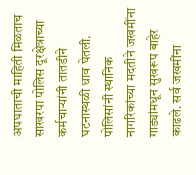अपघाताची माहिती मिळताच साखरपा पोलिस दूरक्षेत्राच्या कर्मचाऱ्यांनी तातडीने घटनास्थळी धाव घेतली. पोलिसांनी स्थानिक नागरिकांच्या मदतीने जखमींना गाड्यांमधून सुखरूप बाहेर काढले. सर्व जखमींना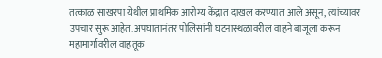तत्काळ साखरपा येथील प्राथमिक आरोग्य केंद्रात दाखल करण्यात आले असून, त्यांच्यावर उपचार सुरू आहेत. अपघातानंतर पोलिसांनी घटनास्थळावरील वाहने बाजूला करून महामार्गावरील वाहतूक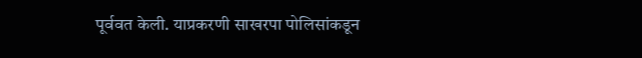पूर्ववत केली. याप्रकरणी साखरपा पोलिसांकडून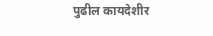पुढील कायदेशीर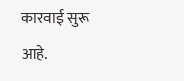कारवाई सुरू आहे.